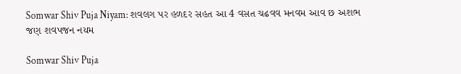Somwar Shiv Puja Niyam: શવલગ પર હળદર સહત આ 4 વસત ચઢવવ મનવમ આવ છ અશભ જણ શવપજન નયમ

Somwar Shiv Puja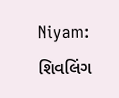Niyam: શિવલિંગ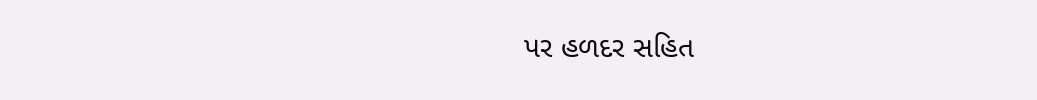પર હળદર સહિત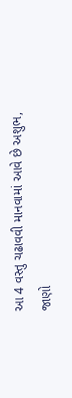આ 4 વસ્તુ ચઢાવવી માનવામાં આવે છે અશુભ, જાણો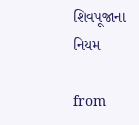શિવપૂજાના નિયમ

from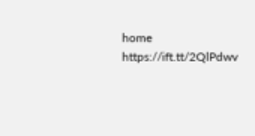home https://ift.tt/2QlPdwv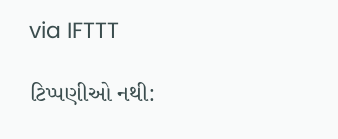via IFTTT

ટિપ્પણીઓ નથી: